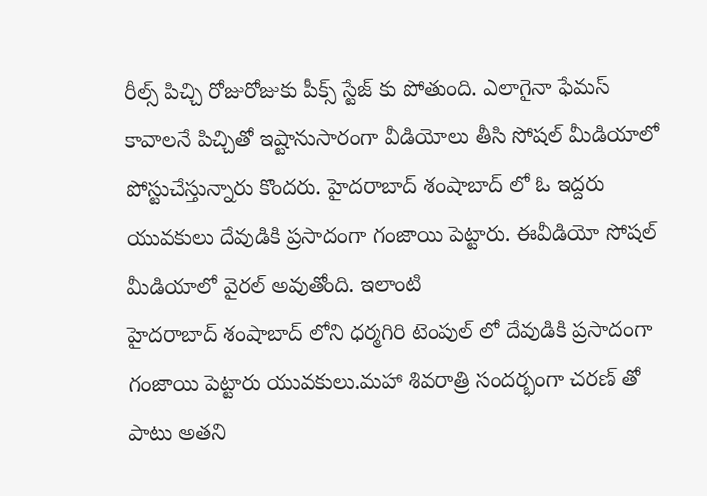రీల్స్ పిచ్చి రోజురోజుకు పీక్స్ స్టేజ్ కు పోతుంది. ఎలాగైనా ఫేమస్ కావాలనే పిచ్చితో ఇష్టానుసారంగా వీడియోలు తీసి సోషల్ మీడియాలో పోస్టుచేస్తున్నారు కొందరు. హైదరాబాద్ శంషాబాద్ లో ఓ ఇద్దరు యువకులు దేవుడికి ప్రసాదంగా గంజాయి పెట్టారు. ఈవీడియో సోషల్ మీడియాలో వైరల్ అవుతోంది. ఇలాంటి
హైదరాబాద్ శంషాబాద్ లోని ధర్మగిరి టెంపుల్ లో దేవుడికి ప్రసాదంగా గంజాయి పెట్టారు యువకులు.మహా శివరాత్రి సందర్భంగా చరణ్ తో పాటు అతని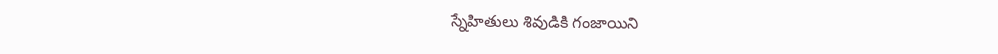స్నేహితులు శివుడికి గంజాయిని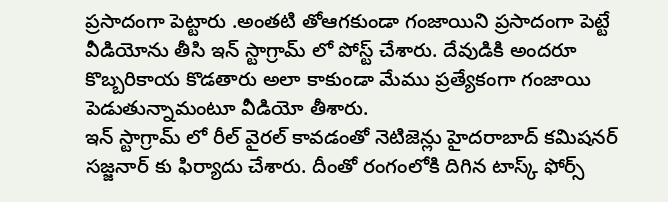ప్రసాదంగా పెట్టారు .అంతటి తోఆగకుండా గంజాయిని ప్రసాదంగా పెట్టే వీడియోను తీసి ఇన్ స్టాగ్రామ్ లో పోస్ట్ చేశారు. దేవుడికి అందరూ కొబ్బరికాయ కొడతారు అలా కాకుండా మేము ప్రత్యేకంగా గంజాయి పెడుతున్నామంటూ వీడియో తీశారు.
ఇన్ స్టాగ్రామ్ లో రీల్ వైరల్ కావడంతో నెటిజెన్లు హైదరాబాద్ కమిషనర్ సజ్జనార్ కు ఫిర్యాదు చేశారు. దీంతో రంగంలోకి దిగిన టాస్క్ ఫోర్స్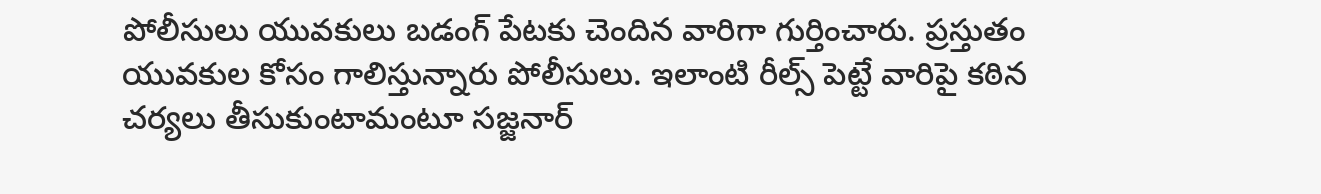పోలీసులు యువకులు బడంగ్ పేటకు చెందిన వారిగా గుర్తించారు. ప్రస్తుతం యువకుల కోసం గాలిస్తున్నారు పోలీసులు. ఇలాంటి రీల్స్ పెట్టే వారిపై కఠిన చర్యలు తీసుకుంటామంటూ సజ్జనార్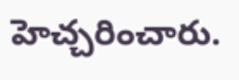హెచ్చరించారు.